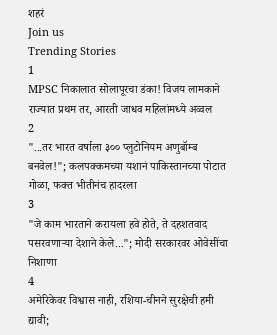शहरं
Join us
Trending Stories
1
MPSC निकालात सोलापूरचा डंका! विजय लामकाने राज्यात प्रथम तर, आरती जाधव महिलांमध्ये अव्वल
2
"...तर भारत वर्षाला ३०० प्लुटोनियम अणुबॉम्ब बनवेल!"; कलपक्कमच्या यशानं पाकिस्तानच्या पोटात गोळा, फक्त भीतीनंच हादरला
3
"जे काम भारताने करायला हवे होते, ते दहशतवाद पसरवणाऱ्या देशाने केले..."; मोदी सरकारवर ओवेसींचा निशाणा
4
अमेरिकेवर विश्वास नाही, रशिया-चीनने सुरक्षेची हमी द्यावी;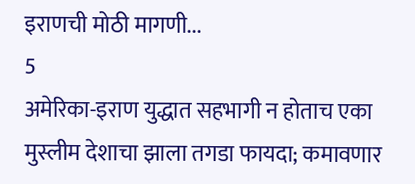इराणची मोठी मागणी...
5
अमेरिका-इराण युद्धात सहभागी न होताच एका मुस्लीम देशाचा झाला तगडा फायदा; कमावणार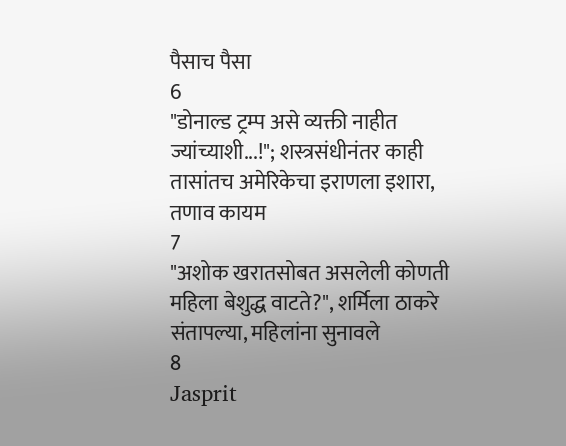पैसाच पैसा
6
"डोनाल्ड ट्रम्प असे व्यक्ती नाहीत ज्यांच्याशी...!"; शस्त्रसंधीनंतर काही तासांतच अमेरिकेचा इराणला इशारा, तणाव कायम
7
"अशोक खरातसोबत असलेली कोणती महिला बेशुद्ध वाटते?", शर्मिला ठाकरे संतापल्या, महिलांना सुनावले
8
Jasprit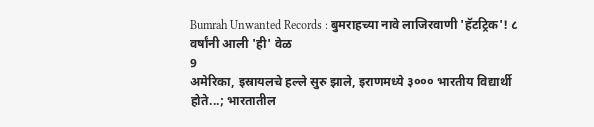Bumrah Unwanted Records : बुमराहच्या नावे लाजिरवाणी 'हॅटट्रिक'! ८ वर्षांनी आली 'ही' वेळ
9
अमेरिका, इस्रायलचे हल्ले सुरु झाले, इराणमध्ये ३००० भारतीय विद्यार्थी होते...; भारतातील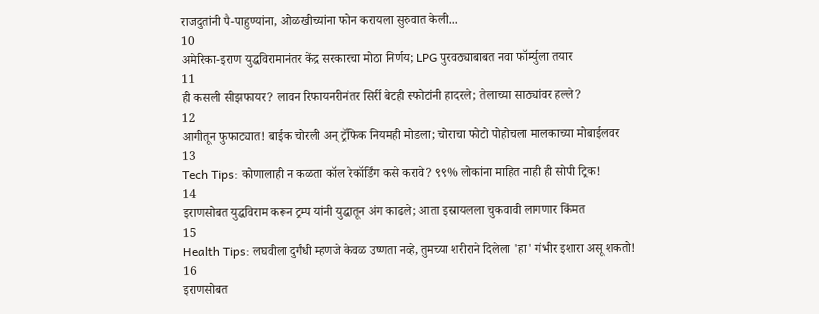राजदुतांनी पै-पाहुण्यांना, ओळखीच्यांना फोन करायला सुरुवात केली...
10
अमेरिका-इराण युद्धविरामानंतर केंद्र सरकारचा मोठा निर्णय; LPG पुरवठ्याबाबत नवा फॉर्म्युला तयार
11
ही कसली सीझफायर? लावन रिफायनरीनंतर सिर्री बेटही स्फोटांनी हादरले; तेलाच्या साठ्यांवर हल्ले?
12
आगीतून फुफाट्यात! बाईक चोरली अन् ट्रॅफिक नियमही मोडला; चोराचा फोटो पोहोचला मालकाच्या मोबाईलवर
13
Tech Tips: कोणालाही न कळता कॉल रेकॉर्डिंग कसे करावे? ९९% लोकांना माहित नाही ही सोपी ट्रिक!
14
इराणसोबत युद्धविराम करून ट्रम्प यांनी युद्धातून अंग काढले; आता इस्रायलला चुकवावी लागणार किंमत
15
Health Tips: लघवीला दुर्गंधी म्हणजे केवळ उष्णता नव्हे, तुमच्या शरीराने दिलेला 'हा' गंभीर इशारा असू शकतो!
16
इराणसोबत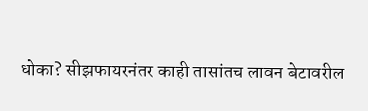धोका? सीझफायरनंतर काही तासांतच लावन बेटावरील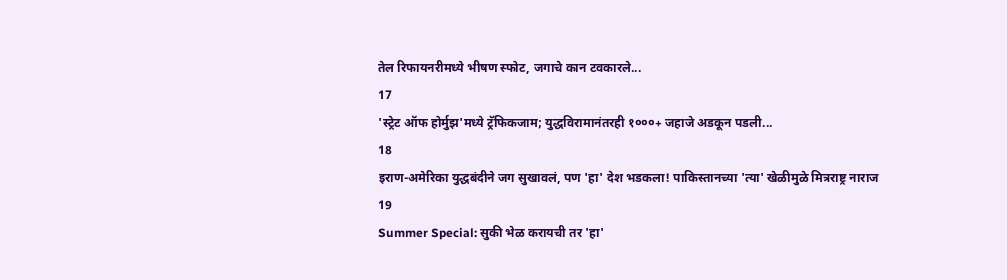तेल रिफायनरीमध्ये भीषण स्फोट, जगाचे कान टवकारले...
17
'स्ट्रेट ऑफ होर्मुझ'मध्ये ट्रॅफिकजाम; युद्धविरामानंतरही १०००+ जहाजे अडकून पडली...
18
इराण-अमेरिका युद्धबंदीने जग सुखावलं, पण 'हा' देश भडकला! पाकिस्तानच्या 'त्या' खेळीमुळे मित्रराष्ट्र नाराज
19
Summer Special: सुकी भेळ करायची तर 'हा'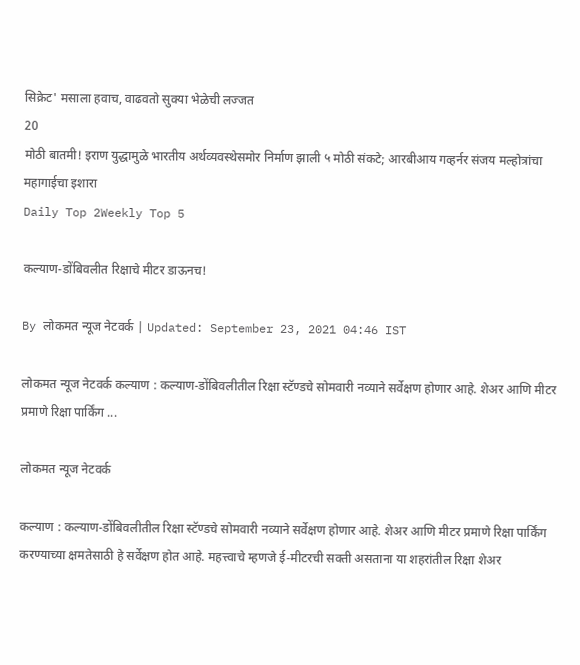सिक्रेट' मसाला हवाच, वाढवतो सुक्या भेळेची लज्जत
20
मोठी बातमी! इराण युद्धामुळे भारतीय अर्थव्यवस्थेसमोर निर्माण झाली ५ मोठी संकटे; आरबीआय गव्हर्नर संजय मल्होत्रांचा महागाईचा इशारा
Daily Top 2Weekly Top 5

कल्याण-डोंबिवलीत रिक्षाचे मीटर डाऊनच!

By लोकमत न्यूज नेटवर्क | Updated: September 23, 2021 04:46 IST

लोकमत न्यूज नेटवर्क कल्याण : कल्याण-डोंबिवलीतील रिक्षा स्टॅण्डचे सोमवारी नव्याने सर्वेक्षण होणार आहे. शेअर आणि मीटर प्रमाणे रिक्षा पार्किंग ...

लोकमत न्यूज नेटवर्क

कल्याण : कल्याण-डोंबिवलीतील रिक्षा स्टॅण्डचे सोमवारी नव्याने सर्वेक्षण होणार आहे. शेअर आणि मीटर प्रमाणे रिक्षा पार्किंग करण्याच्या क्षमतेसाठी हे सर्वेक्षण होत आहे. महत्त्वाचे म्हणजे ई-मीटरची सक्ती असताना या शहरांतील रिक्षा शेअर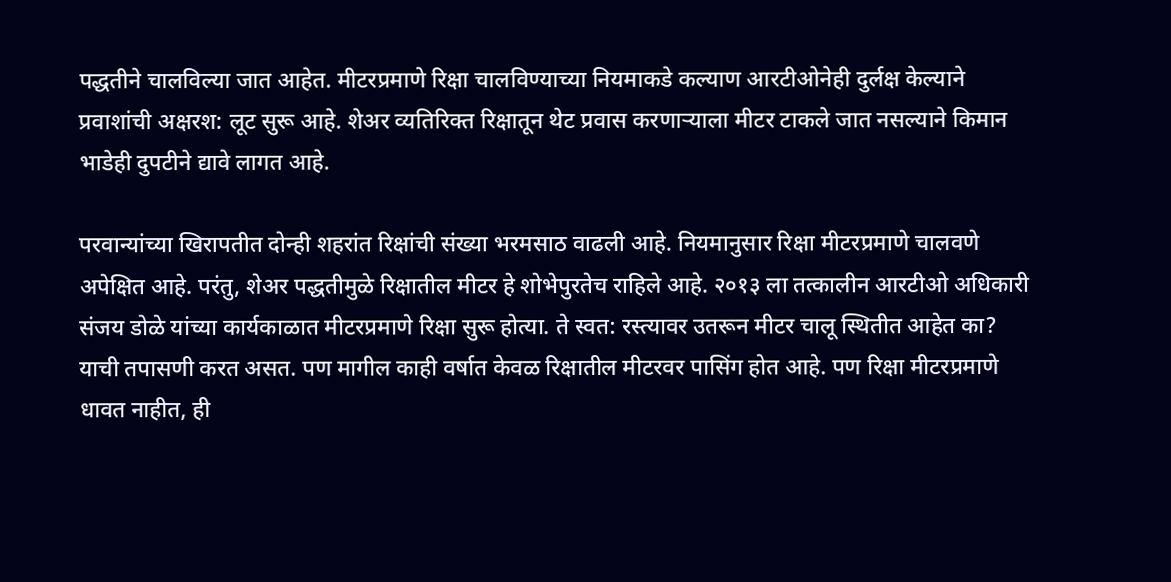पद्धतीने चालविल्या जात आहेत. मीटरप्रमाणे रिक्षा चालविण्याच्या नियमाकडे कल्याण आरटीओनेही दुर्लक्ष केल्याने प्रवाशांची अक्षरश: लूट सुरू आहे. शेअर व्यतिरिक्त रिक्षातून थेट प्रवास करणाऱ्याला मीटर टाकले जात नसल्याने किमान भाडेही दुपटीने द्यावे लागत आहे.

परवान्यांच्या खिरापतीत दोन्ही शहरांत रिक्षांची संख्या भरमसाठ वाढली आहे. नियमानुसार रिक्षा मीटरप्रमाणे चालवणे अपेक्षित आहे. परंतु, शेअर पद्धतीमुळे रिक्षातील मीटर हे शोभेपुरतेच राहिले आहे. २०१३ ला तत्कालीन आरटीओ अधिकारी संजय डोळे यांच्या कार्यकाळात मीटरप्रमाणे रिक्षा सुरू होत्या. ते स्वत: रस्त्यावर उतरून मीटर चालू स्थितीत आहेत का? याची तपासणी करत असत. पण मागील काही वर्षात केवळ रिक्षातील मीटरवर पासिंग होत आहे. पण रिक्षा मीटरप्रमाणे धावत नाहीत, ही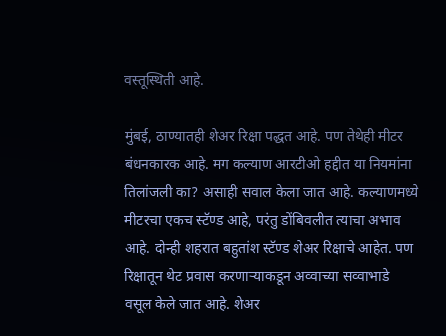वस्तूस्थिती आहे.

मुंबई, ठाण्यातही शेअर रिक्षा पद्धत आहे. पण तेथेही मीटर बंधनकारक आहे. मग कल्याण आरटीओ हद्दीत या नियमांना तिलांजली का? असाही सवाल केला जात आहे. कल्याणमध्ये मीटरचा एकच स्टॅण्ड आहे, परंतु डोंबिवलीत त्याचा अभाव आहे. दोन्ही शहरात बहुतांश स्टॅण्ड शेअर रिक्षाचे आहेत. पण रिक्षातून थेट प्रवास करणाऱ्याकडून अव्वाच्या सव्वाभाडे वसूल केले जात आहे. शेअर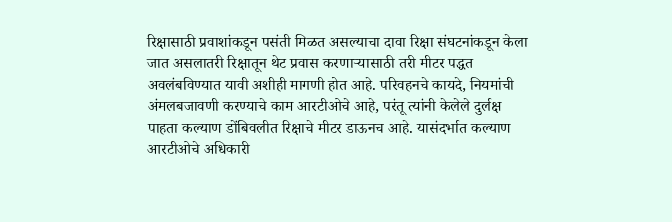रिक्षासाठी प्रवाशांकडून पसंती मिळत असल्याचा दावा रिक्षा संघटनांकडून केला जात असलातरी रिक्षातून थेट प्रवास करणाऱ्यासाठी तरी मीटर पद्धत अवलंबविण्यात यावी अशीही मागणी होत आहे. परिवहनचे कायदे, नियमांची अंमलबजावणी करण्याचे काम आरटीओचे आहे, परंतू त्यांनी केलेले दुर्लक्ष पाहता कल्याण डोंबिवलीत रिक्षाचे मीटर डाऊनच आहे. यासंदर्भात कल्याण आरटीओचे अधिकारी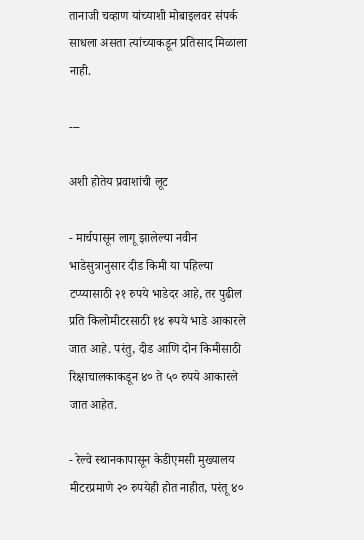तानाजी चव्हाण यांच्याशी मोबाइलवर संपर्क साधला असता त्यांच्याकडून प्रतिसाद मिळाला नाही.

---

अशी होतेय प्रवाशांची लूट

- मार्चपासून लागू झालेल्या नवीन भाडेसुत्रानुसार दीड किमी या पहिल्या टप्प्यासाठी २१ रुपये भाडेदर आहे, तर पुढील प्रति किलोमीटरसाठी १४ रूपये भाडे आकारले जात आहे. परंतु, दीड आणि दोन किमीसाठी रिक्षाचालकाकडून ४० ते ५० रुपये आकारले जात आहेत.

- रेल्वे स्थानकापासून केडीएमसी मुख्यालय मीटरप्रमाणे २० रुपयेही होत नाहीत, परंतू ४०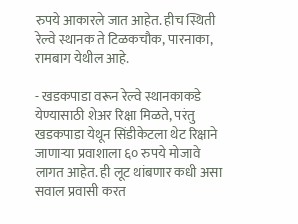रुपये आकारले जात आहेत. हीच स्थिती रेल्वे स्थानक ते टिळकचौक, पारनाका, रामबाग येथील आहे.

- खडकपाडा वरून रेल्वे स्थानकाकडे येण्यासाठी शेअर रिक्षा मिळते, परंतु खडकपाडा येथून सिंडीकेटला थेट रिक्षाने जाणाऱ्या प्रवाशाला ६० रुपये मोजावे लागत आहेत. ही लूट थांबणार कधी असा सवाल प्रवासी करत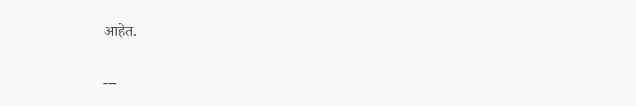आहेत.

---